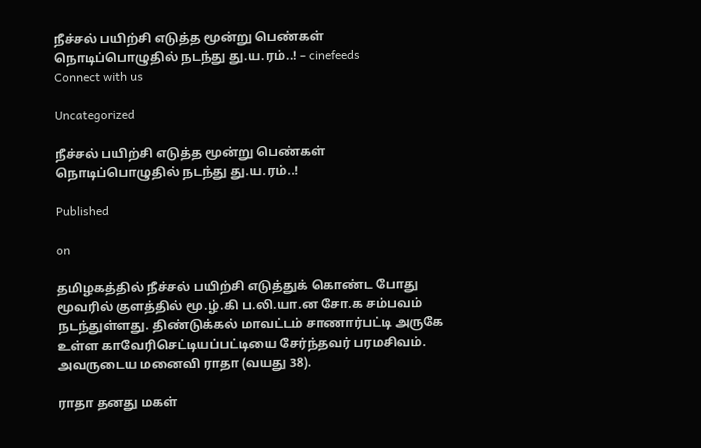நீச்சல் பயிற்சி எடுத்த மூன்று பெண்கள் நொடிப்பொழுதில் நடந்து து.ய.ரம்..! – cinefeeds
Connect with us

Uncategorized

நீச்சல் பயிற்சி எடுத்த மூன்று பெண்கள் நொடிப்பொழுதில் நடந்து து.ய.ரம்..!

Published

on

தமிழகத்தில் நீச்சல் பயிற்சி எடுத்துக் கொண்ட போது மூவரில் குளத்தில் மூ.ழ்.கி ப.லி.யா.ன சோ.க சம்பவம் நடந்துள்ளது. திண்டுக்கல் மாவட்டம் சாணார்பட்டி அருகே உள்ள காவேரிசெட்டியப்பட்டியை சேர்ந்தவர் பரமசிவம். அவருடைய மனைவி ராதா (வயது 38).

ராதா தனது மகள்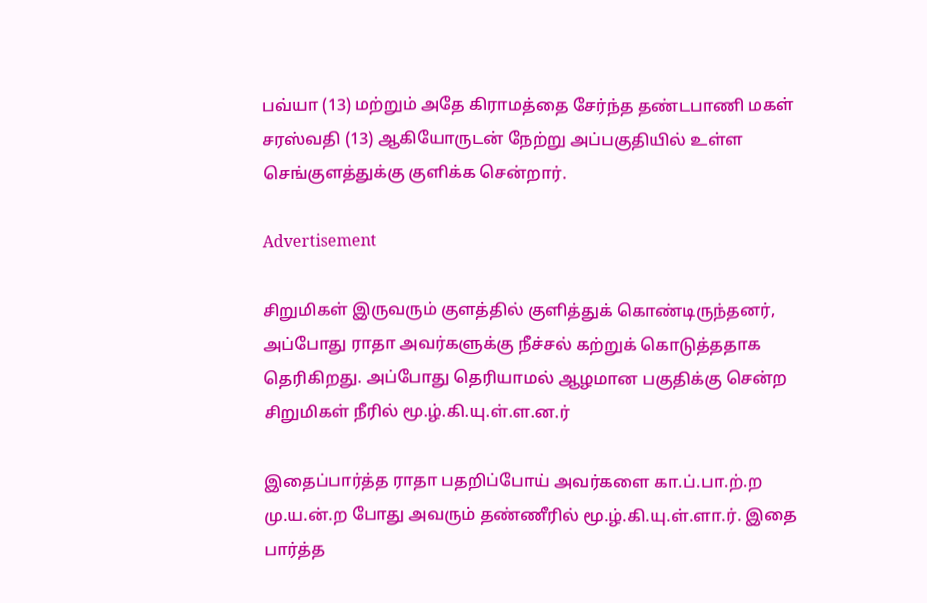பவ்யா (13) மற்றும் அதே கிராமத்தை சேர்ந்த தண்டபாணி மகள் சரஸ்வதி (13) ஆகியோருடன் நேற்று அப்பகுதியில் உள்ள செங்குளத்துக்கு குளிக்க சென்றார்.

Advertisement

சிறுமிகள் இருவரும் குளத்தில் குளித்துக் கொண்டிருந்தனர், அப்போது ராதா அவர்களுக்கு நீச்சல் கற்றுக் கொடுத்ததாக தெரிகிறது. அப்போது தெரியாமல் ஆழமான பகுதிக்கு சென்ற சிறுமிகள் நீரில் மூ.ழ்.கி.யு.ள்.ள.ன.ர்

இதைப்பார்த்த ராதா பதறிப்போய் அவர்களை கா.ப்.பா.ற்.ற மு.ய.ன்.ற போது அவரும் தண்ணீரில் மூ.ழ்.கி.யு.ள்.ளா.ர். இதை பார்த்த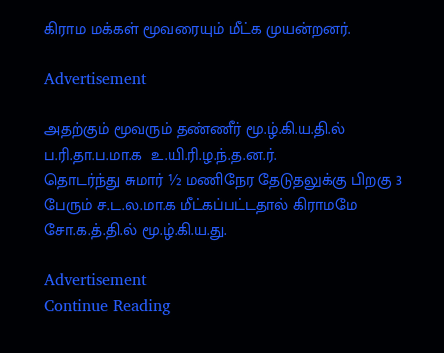கிராம மக்கள் மூவரையும் மீட்க முயன்றனர்.

Advertisement

அதற்கும் மூவரும் தண்ணீர் மூ.ழ்.கி.ய.தி.ல்  ப.ரி.தா.ப.மா.க  உ.யி.ரி.ழ.ந்.த.ன.ர்.
தொடர்ந்து சுமார் ½ மணிநேர தேடுதலுக்கு பிறகு 3 பேரும் ச.ட.ல.மா.க மீட்கப்பட்டதால் கிராமமே சோ.க.த்.தி.ல் மூ.ழ்.கி.ய.து.

Advertisement
Continue Reading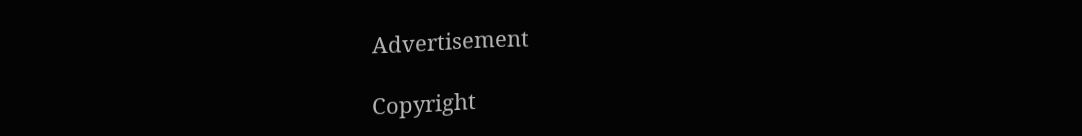Advertisement

Copyright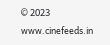© 2023 www.cinefeeds.in